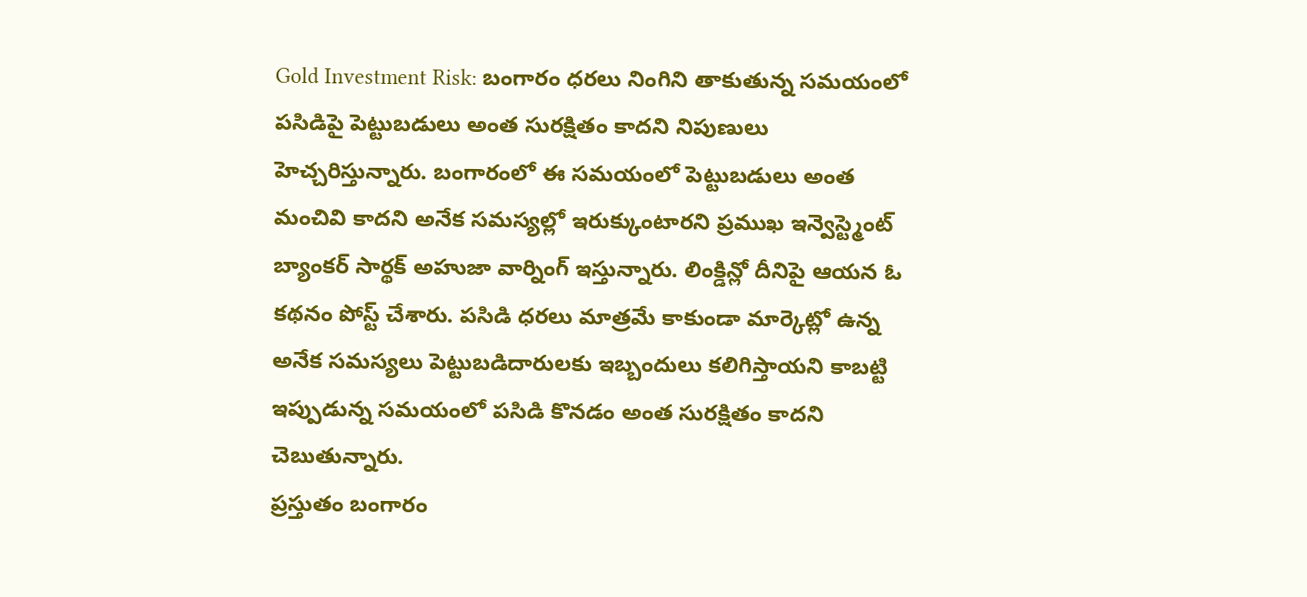Gold Investment Risk: బంగారం ధరలు నింగిని తాకుతున్న సమయంలో పసిడిపై పెట్టుబడులు అంత సురక్షితం కాదని నిపుణులు హెచ్చరిస్తున్నారు. బంగారంలో ఈ సమయంలో పెట్టుబడులు అంత మంచివి కాదని అనేక సమస్యల్లో ఇరుక్కుంటారని ప్రముఖ ఇన్వెస్ట్మెంట్ బ్యాంకర్ సార్థక్ అహుజా వార్నింగ్ ఇస్తున్నారు. లింక్డిన్లో దీనిపై ఆయన ఓ కథనం పోస్ట్ చేశారు. పసిడి ధరలు మాత్రమే కాకుండా మార్కెట్లో ఉన్న అనేక సమస్యలు పెట్టుబడిదారులకు ఇబ్బందులు కలిగిస్తాయని కాబట్టి ఇప్పుడున్న సమయంలో పసిడి కొనడం అంత సురక్షితం కాదని చెబుతున్నారు.
ప్రస్తుతం బంగారం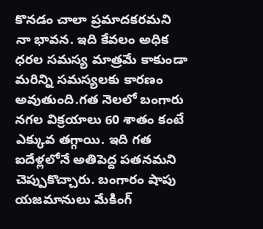కొనడం చాలా ప్రమాదకరమని నా భావన. ఇది కేవలం అధిక ధరల సమస్య మాత్రమే కాకుండా మరిన్ని సమస్యలకు కారణం అవుతుంది.గత నెలలో బంగారు నగల విక్రయాలు 60 శాతం కంటే ఎక్కువ తగ్గాయి. ఇది గత ఐదేళ్లలోనే అతిపెద్ద పతనమని చెప్పుకొచ్చారు. బంగారం షాపు యజమానులు మేకింగ్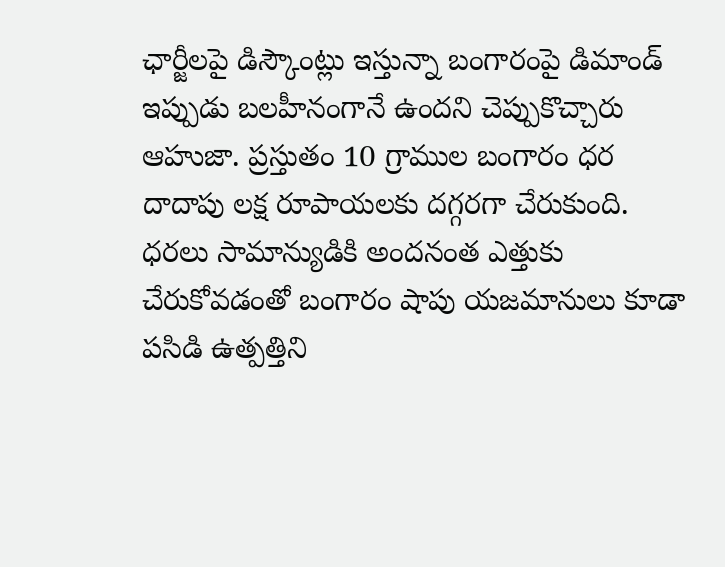ఛార్జీలపై డిస్కౌంట్లు ఇస్తున్నా బంగారంపై డిమాండ్ ఇప్పుడు బలహీనంగానే ఉందని చెప్పుకొచ్చారు ఆహుజా. ప్రస్తుతం 10 గ్రాముల బంగారం ధర దాదాపు లక్ష రూపాయలకు దగ్గరగా చేరుకుంది. ధరలు సామాన్యుడికి అందనంత ఎత్తుకు చేరుకోవడంతో బంగారం షాపు యజమానులు కూడా పసిడి ఉత్పత్తిని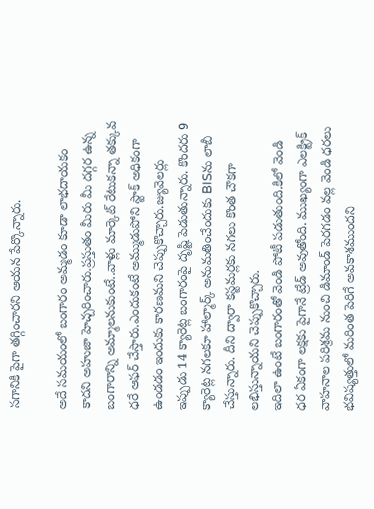సగానికి పైగా తగ్గించారని ఆయన పేర్కొన్నారు.

అదే సమయంలో బంగారం అమ్మడం కూడా లాభదాయకం కాదని అహుజా హెచ్చరించారు.ప్రస్తుతం మీరు మీ దగ్గర ఉన్న బంగారాన్ని అమ్మాలనుకుంటే..వాళ్లు మార్కెట్ రేటుకన్నా తక్కువ ధరే ఆఫర్ చేస్తారు.ఎందుకంటే అమ్ముడుపోని స్టాక్ అధికంగా ఉండడం ఇందుకు కారణమని చెప్పుకొచ్చారు.జ్యువెలర్లు ఇప్పుడు 14 క్యారెట్ల బంగారంపై దృష్టి పెడుతున్నారు. కొందరు 9 క్యారెట్ల నగలకూ హాల్మార్క్ అనుమతించేందుకు BISను లాబీ చేస్తున్నారు. దీని ద్వారా కస్టమర్లకు నగలు కొంత చౌకగా లభిస్తున్నాయని చెప్పుకొచ్చారు.
ఇదిలా ఉంటే బంగారంతో వెండి పోటీ పడుతుంది.కిలో వెండి ధర ఏకంగా లక్షకు పైగానే ట్రేడ్ అవుతోంది. ముఖ్యంగా ఎలక్ట్రిక్ వాహనాల పరిశ్రమ నుంచి డిమాండ్ పెరగడం వల్ల వెండి ధరలు భవిష్యత్తులో మరింత పెరిగే అవకాశముందని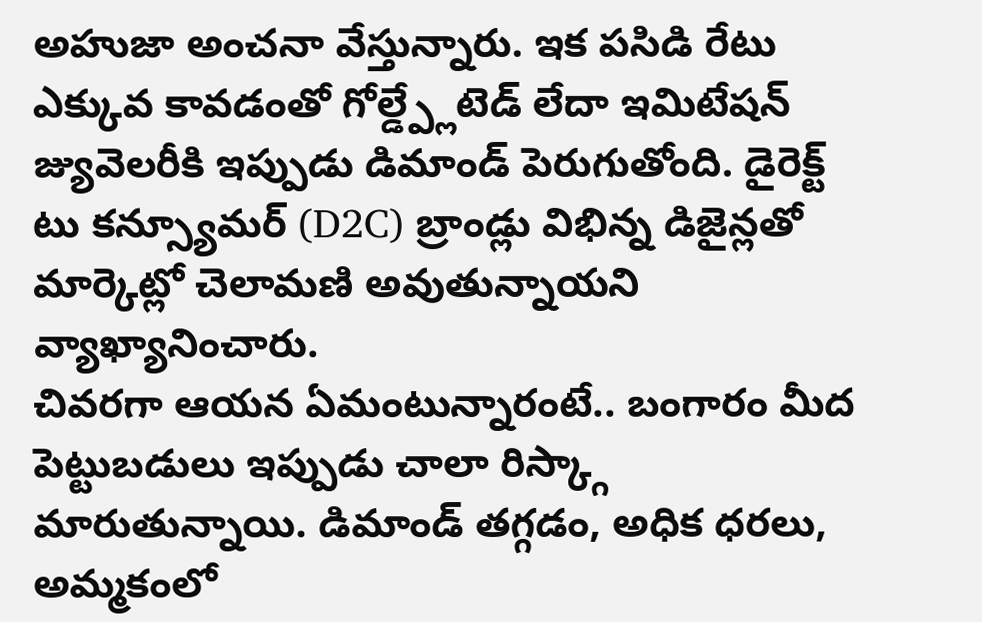అహుజా అంచనా వేస్తున్నారు. ఇక పసిడి రేటు ఎక్కువ కావడంతో గోల్డ్ప్లేటెడ్ లేదా ఇమిటేషన్ జ్యువెలరీకి ఇప్పుడు డిమాండ్ పెరుగుతోంది. డైరెక్ట్ టు కన్స్యూమర్ (D2C) బ్రాండ్లు విభిన్న డిజైన్లతో మార్కెట్లో చెలామణి అవుతున్నాయని వ్యాఖ్యానించారు.
చివరగా ఆయన ఏమంటున్నారంటే.. బంగారం మీద పెట్టుబడులు ఇప్పుడు చాలా రిస్క్గా మారుతున్నాయి. డిమాండ్ తగ్గడం, అధిక ధరలు, అమ్మకంలో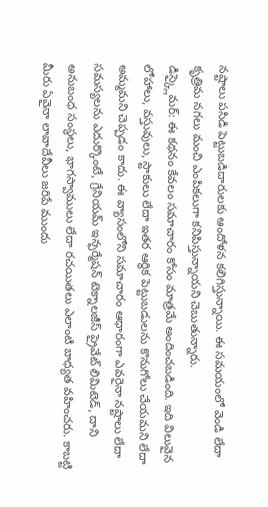నష్టాలు పసిడి పెట్టుబడిదారులకు ఆందోళన కలిగిస్తున్నాయి. ఈ సమయంలో వెండి లేదా కృత్రిమ నగలు మంచి ఎంపికలుగా కనిపిస్తున్నాయని చెబుతున్నారు.
డిస్క్లైమర్: ఈ కథనం కేవలం సమాచారం కోసం మాత్రమే అందించబడింది. ఇది విలువైన లోహాలు, వస్తువులు, స్టాకులు లేదా ఇతర ఆర్థిక పెట్టుబడులను కొనుగోలు చేయమని లేదా అమ్మమని చెప్పడం కాదు. ఈ వ్యాసంలోని సమాచారం ఆధారంగా ఎవరైనా నష్టాలు లేదా సమస్యలను ఎదుర్కొంటే, గ్రేనియమ్ ఇన్ఫర్మేషన్ టెక్నాలజీస్ ప్రైవేట్ లిమిటెడ్, దాని అనుబంధ సంస్థలు, భాగస్వాములు లేదా రచయితలు ఎలాంటి బాధ్యత వహించరు. కాబట్టి మీరు ఏవైనా లావాదేవీలు జరిపే ముందు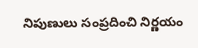నిపుణులు సంప్రదించి నిర్ణయం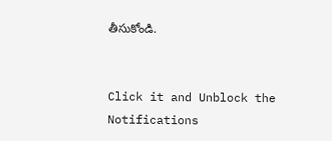తీసుకోండి.


Click it and Unblock the Notifications